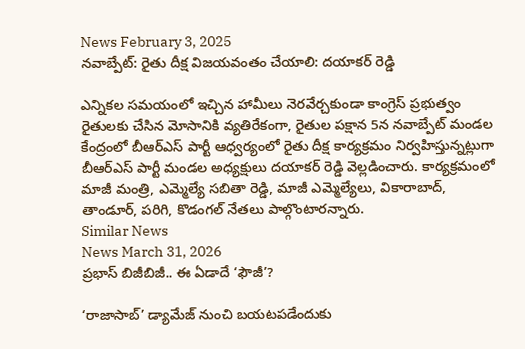News February 3, 2025
నవాబ్పేట్: రైతు దీక్ష విజయవంతం చేయాలి: దయాకర్ రెడ్డి

ఎన్నికల సమయంలో ఇచ్చిన హామీలు నెరవేర్చకుండా కాంగ్రెస్ ప్రభుత్వం రైతులకు చేసిన మోసానికి వ్యతిరేకంగా, రైతుల పక్షాన 5న నవాబ్పేట్ మండల కేంద్రంలో బీఆర్ఎస్ పార్టీ ఆధ్వర్యంలో రైతు దీక్ష కార్యక్రమం నిర్వహిస్తున్నట్లుగా బీఆర్ఎస్ పార్టీ మండల అధ్యక్షులు దయాకర్ రెడ్డి వెల్లడించారు. కార్యక్రమంలో మాజీ మంత్రి, ఎమ్మెల్యే సబితా రెడ్డి, మాజీ ఎమ్మెల్యేలు, వికారాబాద్, తాండూర్, పరిగి, కొడంగల్ నేతలు పాల్గొంటారన్నారు.
Similar News
News March 31, 2026
ప్రభాస్ బిజీబిజీ.. ఈ ఏడాదే ‘ఫౌజీ’?

‘రాజాసాబ్’ డ్యామేజ్ నుంచి బయటపడేందుకు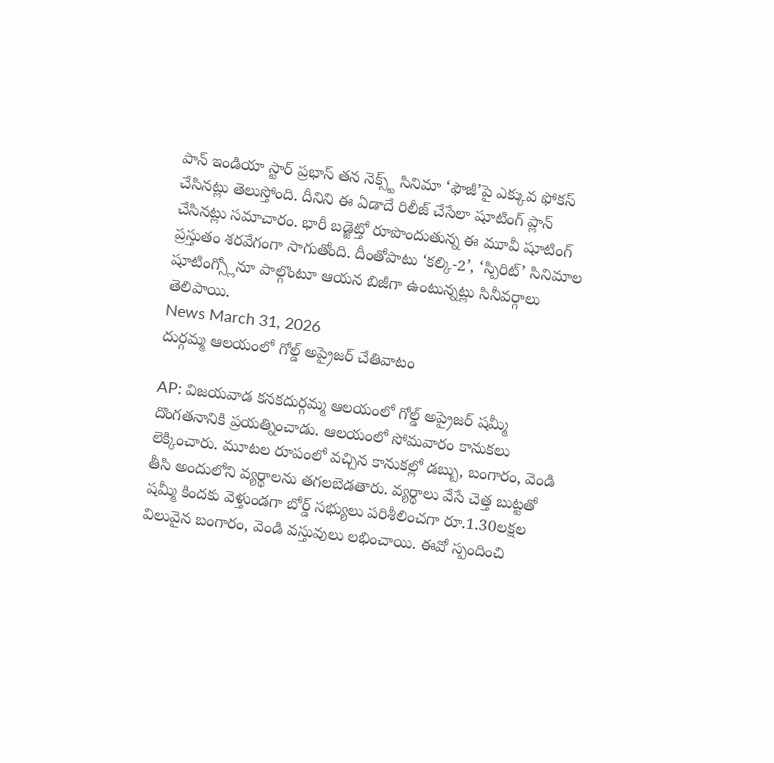పాన్ ఇండియా స్టార్ ప్రభాస్ తన నెక్స్ట్ సినిమా ‘ఫౌజీ’పై ఎక్కువ ఫోకస్ చేసినట్లు తెలుస్తోంది. దీనిని ఈ ఏడాదే రిలీజ్ చేసేలా షూటింగ్ ప్లాన్ చేసినట్లు సమాచారం. భారీ బడ్జెట్తో రూపొందుతున్న ఈ మూవీ షూటింగ్ ప్రస్తుతం శరవేగంగా సాగుతోంది. దీంతోపాటు ‘కల్కి-2’, ‘స్పిరిట్’ సినిమాల షూటింగ్స్లోనూ పాల్గొంటూ ఆయన బిజీగా ఉంటున్నట్లు సినీవర్గాలు తెలిపాయి.
News March 31, 2026
దుర్గమ్మ ఆలయంలో గోల్డ్ అప్రైజర్ చేతివాటం

AP: విజయవాడ కనకదుర్గమ్మ ఆలయంలో గోల్డ్ అప్రైజర్ షమ్మీ దొంగతనానికి ప్రయత్నించాడు. ఆలయంలో సోమవారం కానుకలు లెక్కించారు. మూటల రూపంలో వచ్చిన కానుకల్లో డబ్బు, బంగారం, వెండి తీసి అందులోని వ్యర్థాలను తగలబెడతారు. వ్యర్థాలు వేసే చెత్త బుట్టతో షమ్మీ కిందకు వెళ్తుండగా బోర్డ్ సభ్యులు పరిశీలించగా రూ.1.30లక్షల విలువైన బంగారం, వెండి వస్తువులు లభించాయి. ఈవో స్పందించి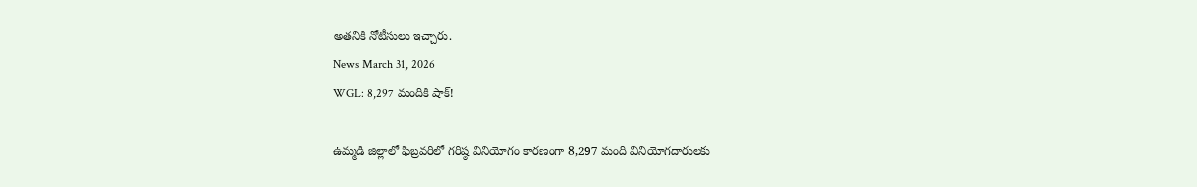అతనికి నోటీసులు ఇచ్చారు.
News March 31, 2026
WGL: 8,297 మందికి షాక్!

ఉమ్మడి జిల్లాలో ఫిబ్రవరిలో గరిష్ఠ వినియోగం కారణంగా 8,297 మంది వినియోగదారులకు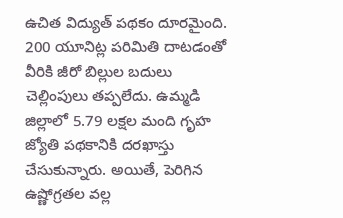ఉచిత విద్యుత్ పథకం దూరమైంది. 200 యూనిట్ల పరిమితి దాటడంతో వీరికి జీరో బిల్లుల బదులు చెల్లింపులు తప్పలేదు. ఉమ్మడి జిల్లాలో 5.79 లక్షల మంది గృహ జ్యోతి పథకానికి దరఖాస్తు చేసుకున్నారు. అయితే, పెరిగిన ఉష్ణోగ్రతల వల్ల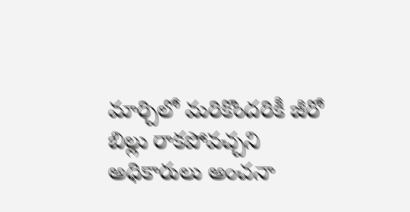మార్చిలో మరికొందరికీ జీరో బిల్లు రాకపోవచ్చని అధికారులు అంచనా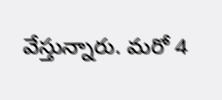వేస్తున్నారు. మరో 4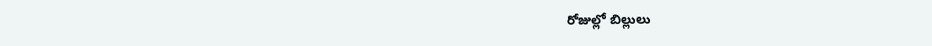రోజుల్లో బిల్లులు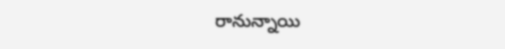రానున్నాయి